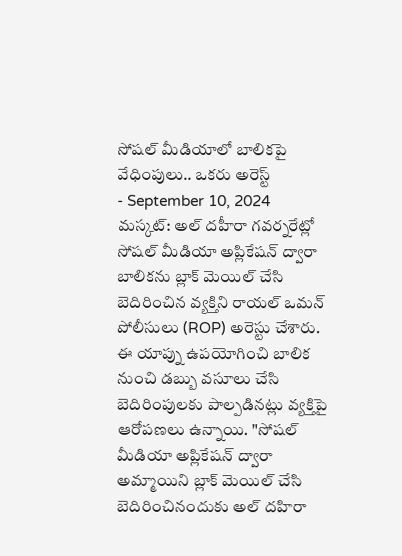సోషల్ మీడియాలో బాలికపై వేధింపులు.. ఒకరు అరెస్ట్
- September 10, 2024
మస్కట్: అల్ దహీరా గవర్నరేట్లో సోషల్ మీడియా అప్లికేషన్ ద్వారా బాలికను బ్లాక్ మెయిల్ చేసి బెదిరించిన వ్యక్తిని రాయల్ ఒమన్ పోలీసులు (ROP) అరెస్టు చేశారు. ఈ యాప్ను ఉపయోగించి బాలిక నుంచి డబ్బు వసూలు చేసి బెదిరింపులకు పాల్పడినట్లు వ్యక్తిపై ఆరోపణలు ఉన్నాయి. "సోషల్ మీడియా అప్లికేషన్ ద్వారా అమ్మాయిని బ్లాక్ మెయిల్ చేసి బెదిరించినందుకు అల్ దహిరా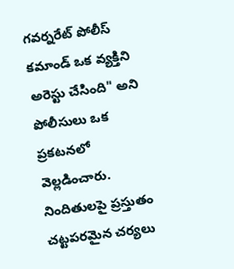గవర్నరేట్ పోలీస్ కమాండ్ ఒక వ్యక్తిని అరెస్టు చేసింది" అని పోలీసులు ఒక ప్రకటనలో వెల్లడించారు. నిందితులపై ప్రస్తుతం చట్టపరమైన చర్యలు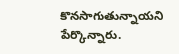కొనసాగుతున్నాయని పేర్కొన్నారు.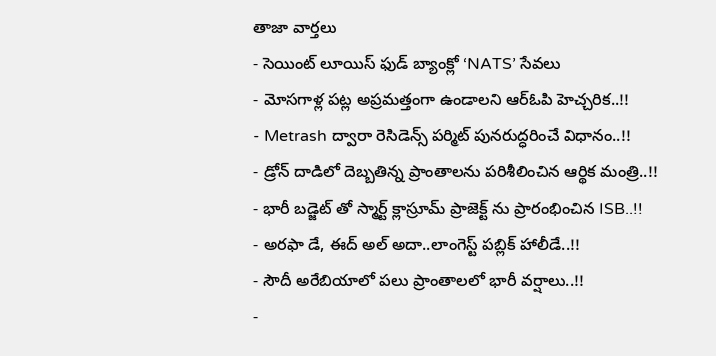తాజా వార్తలు
- సెయింట్ లూయిస్ ఫుడ్ బ్యాంక్లో ‘NATS’ సేవలు
- మోసగాళ్ల పట్ల అప్రమత్తంగా ఉండాలని ఆర్ఓపి హెచ్చరిక..!!
- Metrash ద్వారా రెసిడెన్స్ పర్మిట్ పునరుద్ధరించే విధానం..!!
- డ్రోన్ దాడిలో దెబ్బతిన్న ప్రాంతాలను పరిశీలించిన ఆర్థిక మంత్రి..!!
- భారీ బడ్జెట్ తో స్మార్ట్ క్లాస్రూమ్ ప్రాజెక్ట్ ను ప్రారంభించిన ISB..!!
- అరఫా డే, ఈద్ అల్ అదా..లాంగెస్ట్ పబ్లిక్ హాలీడే..!!
- సౌదీ అరేబియాలో పలు ప్రాంతాలలో భారీ వర్షాలు..!!
-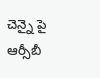చెన్నై పై ఆర్సీబీ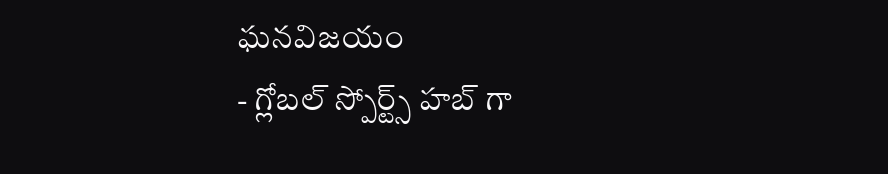ఘనవిజయం
- గ్లోబల్ స్పోర్ట్స్ హబ్ గా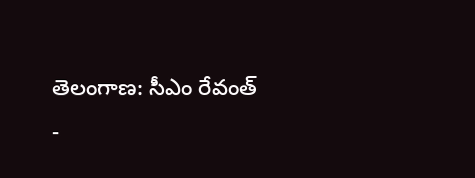తెలంగాణ: సీఎం రేవంత్
-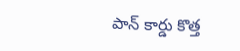పాన్ కార్డు కొత్త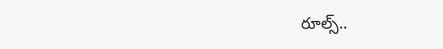రూల్స్..